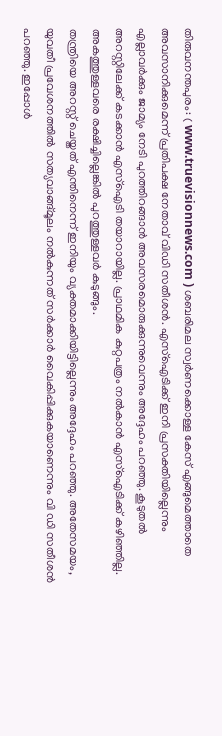തിരുവനന്തപുരം: ( www.truevisionnews.com ) ശബരിമല സ്വർണക്കൊള്ള കേസ് എങ്ങുമെത്താതെ അവസാനിക്കുമെന്ന് പ്രതിപക്ഷ നേതാവ് വിഡി സതീശൻ. എസ്ഐടിക്ക് ഇനി പ്രസക്തിയില്ലെന്നും എല്ലാവർക്കും ജാമ്യം നേടി പുറത്തിറങ്ങാൻ അവസരമൊരുക്കുന്നുവെന്നും അദ്ദേഹം പറഞ്ഞു. കൂടുതൽ അറസ്റ്റിലേക്ക് കടക്കാൻ എസ്ഐടി തയാറായില്ല. പ്രാഥമിക കുറ്റപത്രം നൽകാൻ എസ്ഐടിക്ക് കഴിഞ്ഞില്ല. അകത്തുള്ളവരെ രക്ഷിച്ചില്ലെങ്കിൽ പുറത്തുള്ളവർ കുടുങ്ങും.
തന്ത്രിയെ അറസ്റ്റ് ചെയ്തത് എന്തിനെന്ന് ഇനിയും വ്യക്തമാക്കിയിട്ടില്ലെന്നും അദ്ദേഹം പറഞ്ഞു. അതേസമയം, യുവതീ പ്രവേശനത്തിൽ സത്യവാങ്ങ്മൂലം നൽകുന്നത് സർക്കാർ വൈകിപ്പിക്കുകയാണെന്നും വി ഡി സതീശൻ പറഞ്ഞു. ഇപ്പോൾ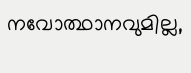നവോത്ഥാനവുമില്ല,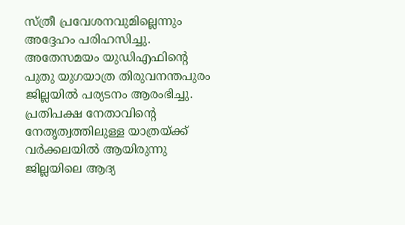സ്ത്രീ പ്രവേശനവുമില്ലെന്നും അദ്ദേഹം പരിഹസിച്ചു.
അതേസമയം യുഡിഎഫിന്റെ പുതു യുഗയാത്ര തിരുവനന്തപുരം ജില്ലയിൽ പര്യടനം ആരംഭിച്ചു. പ്രതിപക്ഷ നേതാവിന്റെ നേതൃത്വത്തിലുള്ള യാത്രയ്ക്ക് വർക്കലയിൽ ആയിരുന്നു ജില്ലയിലെ ആദ്യ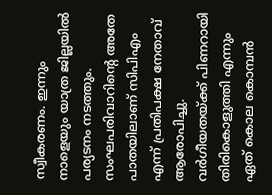സ്വീകരണം. ഇന്നും നാളെയും യാത്ര ജില്ലയിൽ പര്യടനം നടത്തും. സംഘപരിവാറിന്റെ അതേ പാതയിലാണ് സിപിഎം എന്ന് പ്രതിപക്ഷ നേതാവ് ആരോപിച്ചു. വർഗീയതയ്ക്ക് പിണറായി തിരികൊളുത്തി എന്നും ഏത് കൊല കൊമ്പൻ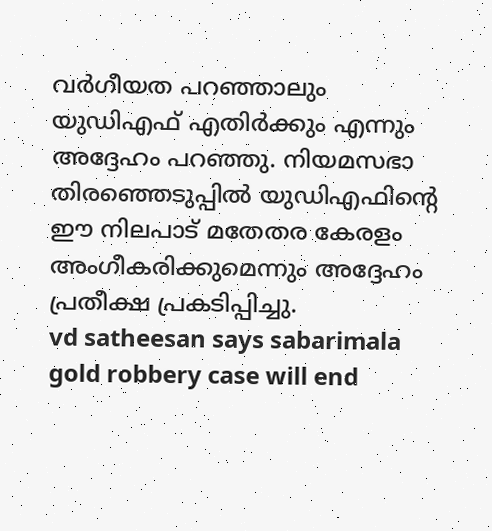വർഗീയത പറഞ്ഞാലും യുഡിഎഫ് എതിർക്കും എന്നും അദ്ദേഹം പറഞ്ഞു. നിയമസഭാ തിരഞ്ഞെടുപ്പിൽ യുഡിഎഫിന്റെ ഈ നിലപാട് മതേതര കേരളം അംഗീകരിക്കുമെന്നും അദ്ദേഹം പ്രതീക്ഷ പ്രകടിപ്പിച്ചു.
vd satheesan says sabarimala gold robbery case will end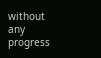without any progress